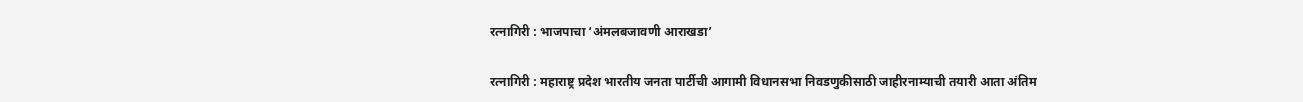रत्नागिरी : भाजपाचा ‘अंमलबजावणी आराखडा’

रत्नागिरी : महाराष्ट्र प्रदेश भारतीय जनता पार्टीची आगामी विधानसभा निवडणुकीसाठी जाहीरनाम्याची तयारी आता अंतिम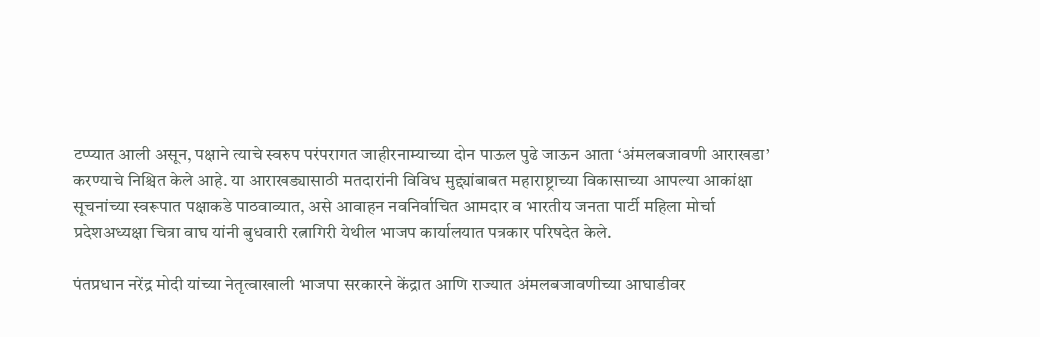टप्प्यात आली असून, पक्षाने त्याचे स्वरुप परंपरागत जाहीरनाम्याच्या दोन पाऊल पुढे जाऊन आता ‘अंमलबजावणी आराखडा’ करण्याचे निश्चित केले आहे. या आराखड्यासाठी मतदारांनी विविध मुद्द्यांबाबत महाराष्ट्राच्या विकासाच्या आपल्या आकांक्षा सूचनांच्या स्वरूपात पक्षाकडे पाठवाव्यात, असे आवाहन नवनिर्वाचित आमदार व भारतीय जनता पार्टी महिला मोर्चा प्रदेशअध्यक्षा चित्रा वाघ यांनी बुधवारी रत्नागिरी येथील भाजप कार्यालयात पत्रकार परिषदेत केले.

पंतप्रधान नरेंद्र मोदी यांच्या नेतृत्वाखाली भाजपा सरकारने केंद्रात आणि राज्यात अंमलबजावणीच्या आघाडीवर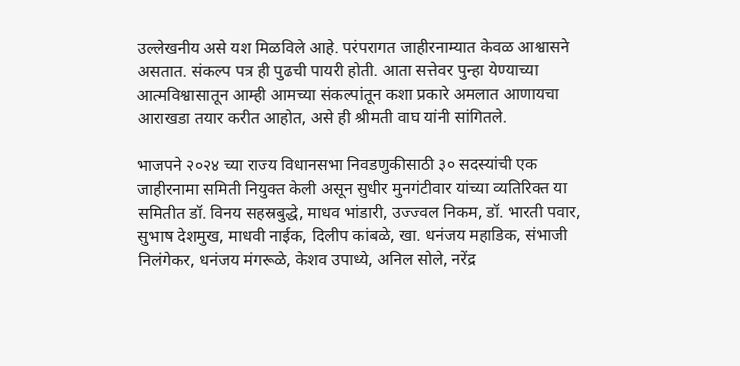उल्लेखनीय असे यश मिळविले आहे. परंपरागत जाहीरनाम्यात केवळ आश्वासने असतात. संकल्प पत्र ही पुढची पायरी होती. आता सत्तेवर पुन्हा येण्याच्या आत्मविश्वासातून आम्ही आमच्या संकल्पांतून कशा प्रकारे अमलात आणायचा आराखडा तयार करीत आहोत, असे ही श्रीमती वाघ यांनी सांगितले.

भाजपने २०२४ च्या राज्य विधानसभा निवडणुकीसाठी ३० सदस्यांची एक जाहीरनामा समिती नियुक्त केली असून सुधीर मुनगंटीवार यांच्या व्यतिरिक्त या समितीत डॉ. विनय सहस्रबुद्धे, माधव भांडारी, उज्ज्वल निकम, डॉ. भारती पवार, सुभाष देशमुख, माधवी नाईक, दिलीप कांबळे, खा. धनंजय महाडिक, संभाजी निलंगेकर, धनंजय मंगरूळे, केशव उपाध्ये, अनिल सोले, नरेंद्र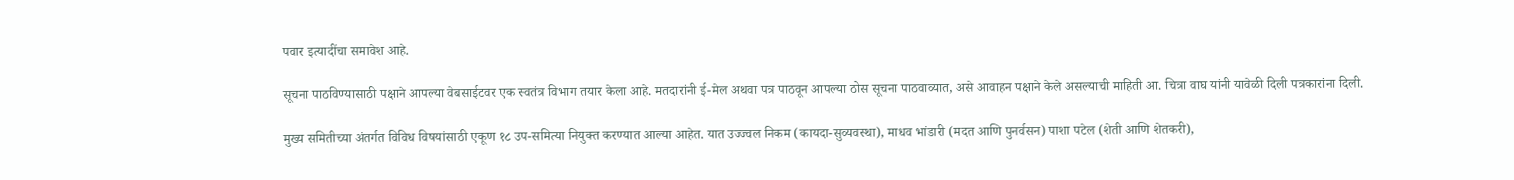पवार इत्यादींचा समावेश आहे.

सूचना पाठविण्यासाठी पक्षाने आपल्या वेबसाईटवर एक स्वतंत्र विभाग तयार केला आहे. मतदारांनी ई-मेल अथवा पत्र पाठवून आपल्या ठोस सूचना पाठवाव्यात, असे आवाहन पक्षाने केले असल्याची माहिती आ. चित्रा वाघ यांनी यावेळी दिली पत्रकारांना दिली.

मुख्य समितीच्या अंतर्गत विविध विषयांसाठी एकूण १८ उप-समित्या नियुक्त करण्यात आल्या आहेत. यात उज्ज्वल निकम (कायदा-सुव्यवस्था), माधव भांडारी (मदत आणि पुनर्वसन) पाशा पटेल (शेती आणि शेतकरी),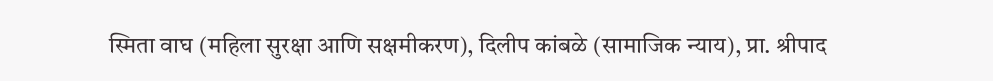स्मिता वाघ (महिला सुरक्षा आणि सक्षमीकरण), दिलीप कांबळे (सामाजिक न्याय), प्रा. श्रीपाद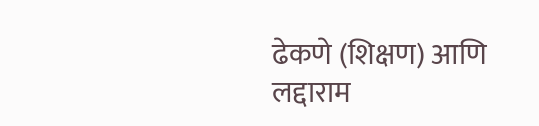ढेकणे (शिक्षण) आणि लद्दाराम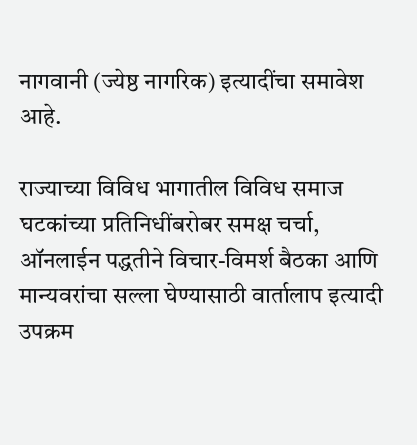नागवानी (ज्येष्ठ नागरिक) इत्यादींचा समावेश आहे.

राज्याच्या विविध भागातील विविध समाज घटकांच्या प्रतिनिधींबरोबर समक्ष चर्चा, ऑनलाईन पद्धतीने विचार-विमर्श बैठका आणि मान्यवरांचा सल्ला घेण्यासाठी वार्तालाप इत्यादी उपक्रम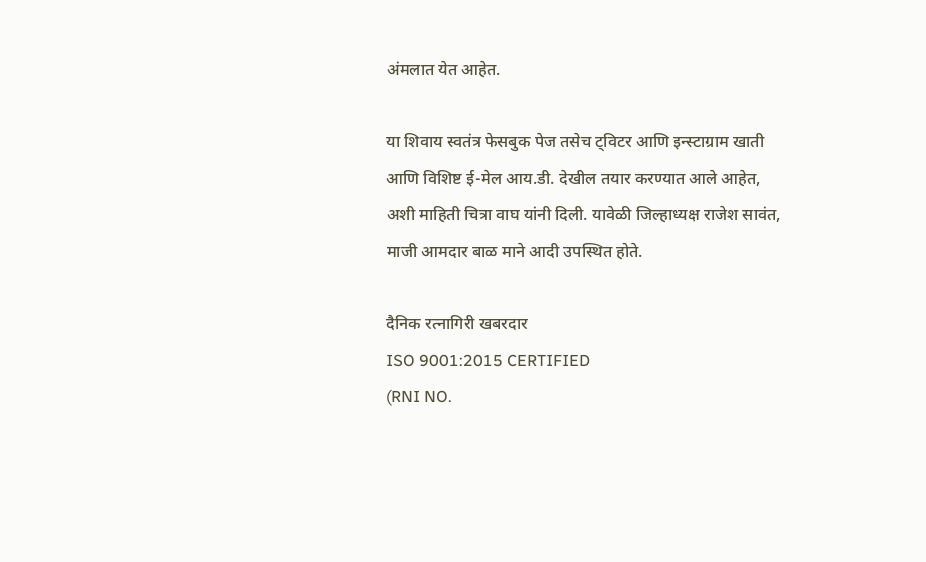अंमलात येत आहेत.

या शिवाय स्वतंत्र फेसबुक पेज तसेच ट्विटर आणि इन्स्टाग्राम खाती आणि विशिष्ट ई-मेल आय.डी. देखील तयार करण्यात आले आहेत, अशी माहिती चित्रा वाघ यांनी दिली. यावेळी जिल्हाध्यक्ष राजेश सावंत, माजी आमदार बाळ माने आदी उपस्थित होते.

दैनिक रत्नागिरी खबरदार
ISO 9001:2015 CERTIFIED
(RNI NO.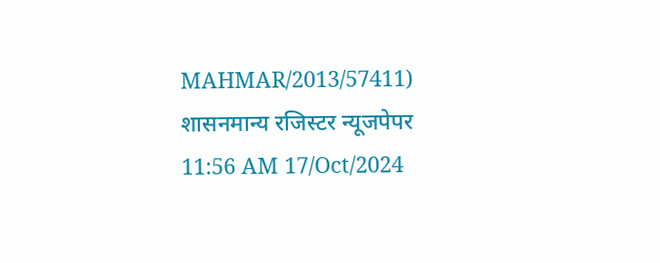MAHMAR/2013/57411)
शासनमान्य रजिस्टर न्यूजपेपर
11:56 AM 17/Oct/2024